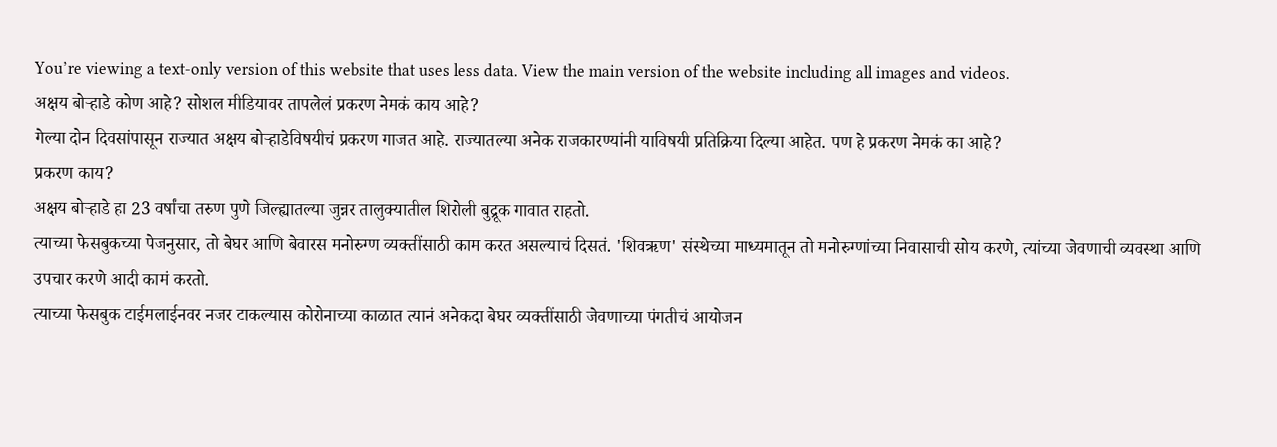You’re viewing a text-only version of this website that uses less data. View the main version of the website including all images and videos.
अक्षय बोऱ्हाडे कोण आहे? सोशल मीडियावर तापलेलं प्रकरण नेमकं काय आहे?
गेल्या दोन दिवसांपासून राज्यात अक्षय बोऱ्हाडेविषयीचं प्रकरण गाजत आहे. राज्यातल्या अनेक राजकारण्यांनी याविषयी प्रतिक्रिया दिल्या आहेत. पण हे प्रकरण नेमकं का आहे?
प्रकरण काय?
अक्षय बोऱ्हाडे हा 23 वर्षांचा तरुण पुणे जिल्ह्यातल्या जुन्नर तालुक्यातील शिरोली बुद्रूक गावात राहतो.
त्याच्या फेसबुकच्या पेजनुसार, तो बेघर आणि बेवारस मनोरुग्ण व्यक्तींसाठी काम करत असल्याचं दिसतं. 'शिवऋण' संस्थेच्या माध्यमातून तो मनोरुग्णांच्या निवासाची सोय करणे, त्यांच्या जेवणाची व्यवस्था आणि उपचार करणे आदी कामं करतो.
त्याच्या फेसबुक टाईमलाईनवर नजर टाकल्यास कोरोनाच्या काळात त्यानं अनेकदा बेघर व्यक्तींसाठी जेवणाच्या पंगतीचं आयोजन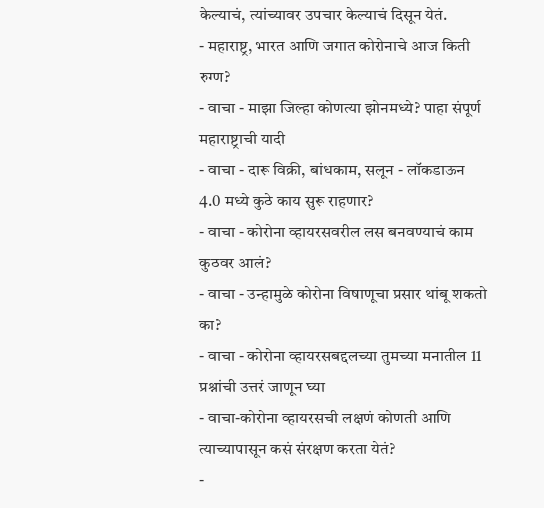केल्याचं, त्यांच्यावर उपचार केल्याचं दिसून येतं.
- महाराष्ट्र, भारत आणि जगात कोरोनाचे आज किती रुग्ण?
- वाचा - माझा जिल्हा कोणत्या झोनमध्ये? पाहा संपूर्ण महाराष्ट्राची यादी
- वाचा - दारू विक्री, बांधकाम, सलून - लॉकडाऊन 4.0 मध्ये कुठे काय सुरू राहणार?
- वाचा - कोरोना व्हायरसवरील लस बनवण्याचं काम कुठवर आलं?
- वाचा - उन्हामुळे कोरोना विषाणूचा प्रसार थांबू शकतो का?
- वाचा - कोरोना व्हायरसबद्दलच्या तुमच्या मनातील 11 प्रश्नांची उत्तरं जाणून घ्या
- वाचा-कोरोना व्हायरसची लक्षणं कोणती आणि त्याच्यापासून कसं संरक्षण करता येतं?
-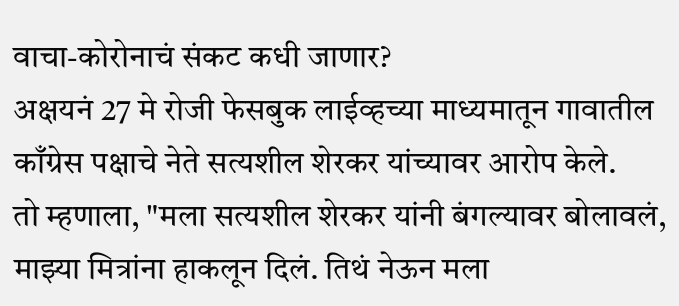वाचा-कोरोनाचं संकट कधी जाणार?
अक्षयनं 27 मे रोजी फेसबुक लाईव्हच्या माध्यमातून गावातील काँग्रेस पक्षाचे नेते सत्यशील शेरकर यांच्यावर आरोप केले.
तो म्हणाला, "मला सत्यशील शेरकर यांनी बंगल्यावर बोलावलं, माझ्या मित्रांना हाकलून दिलं. तिथं नेऊन मला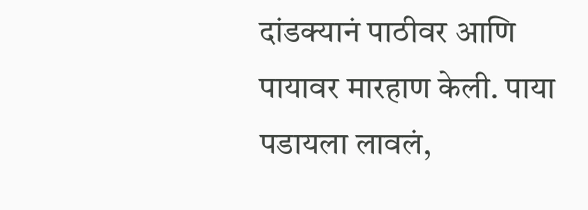दांडक्यानं पाठीवर आणि पायावर मारहाण केली. पाया पडायला लावलं,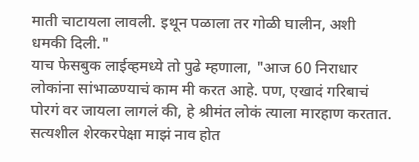माती चाटायला लावली. इथून पळाला तर गोळी घालीन, अशी धमकी दिली."
याच फेसबुक लाईव्हमध्ये तो पुढे म्हणाला, "आज 60 निराधार लोकांना सांभाळण्याचं काम मी करत आहे. पण, एखादं गरिबाचं पोरगं वर जायला लागलं की, हे श्रीमंत लोकं त्याला मारहाण करतात. सत्यशील शेरकरपेक्षा माझं नाव होत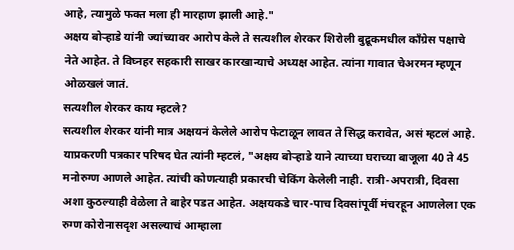आहे, त्यामुळे फक्त मला ही मारहाण झाली आहे."
अक्षय बोऱ्हाडे यांनी ज्यांच्यावर आरोप केले ते सत्यशील शेरकर शिरोली बुद्रूकमधील काँग्रेस पक्षाचे नेते आहेत. ते विघ्नहर सहकारी साखर कारखान्याचे अध्यक्ष आहेत. त्यांना गावात चेअरमन म्हणून ओळखलं जातं.
सत्यशील शेरकर काय म्हटले?
सत्यशील शेरकर यांनी मात्र अक्षयनं केलेले आरोप फेटाळून लावत ते सिद्ध करावेत, असं म्हटलं आहे.
याप्रकरणी पत्रकार परिषद घेत त्यांनी म्हटलं, "अक्षय बोऱ्हाडे याने त्याच्या घराच्या बाजूला 40 ते 45 मनोरुग्ण आणले आहेत. त्यांची कोणत्याही प्रकारची चेकिंग केलेली नाही. रात्री-अपरात्री, दिवसा अशा कुठल्याही वेळेला ते बाहेर पडत आहेत. अक्षयकडे चार-पाच दिवसांपूर्वी मंचरहून आणलेला एक रुग्ण कोरोनासदृश असल्याचं आम्हाला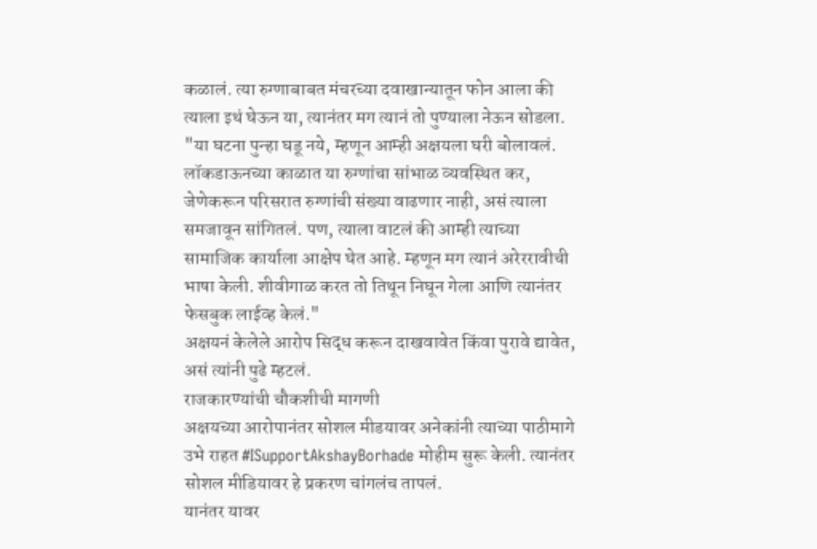कळालं. त्या रुग्णाबाबत मंचरच्या दवाखान्यातून फोन आला की त्याला इथं घेऊन या, त्यानंतर मग त्यानं तो पुण्याला नेऊन सोडला.
"या घटना पुन्हा घडू नये, म्हणून आम्ही अक्षयला घरी बोलावलं. लॉकडाऊनच्या काळात या रुग्णांचा सांभाळ व्यवस्थित कर, जेणेकरून परिसरात रुग्णांची संख्या वाढणार नाही, असं त्याला समजावून सांगितलं. पण, त्याला वाटलं की आम्ही त्याच्या सामाजिक कार्याला आक्षेप घेत आहे. म्हणून मग त्यानं अरेररावीची भाषा केली. शीवीगाळ करत तो तिथून निघून गेला आणि त्यानंतर फेसबुक लाईव्ह केलं."
अक्षयनं केलेले आरोप सिद्ध करून दाखवावेत किंवा पुरावे द्यावेत, असं त्यांनी पुढे म्हटलं.
राजकारण्यांची चौकशीची मागणी
अक्षयच्या आरोपानंतर सोशल मीडयावर अनेकांनी त्याच्या पाठीमागे उभे राहत #ISupportAkshayBorhade मोहीम सुरू केली. त्यानंतर सोशल मीडियावर हे प्रकरण चांगलंच तापलं.
यानंतर यावर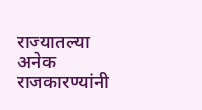राज्यातल्या अनेक राजकारण्यांनी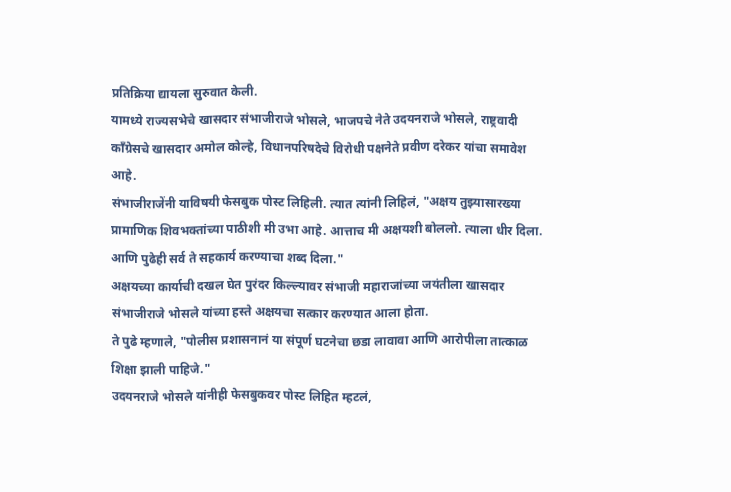प्रतिक्रिया द्यायला सुरुवात केली.
यामध्ये राज्यसभेचे खासदार संभाजीराजे भोसले, भाजपचे नेते उदयनराजे भोसले, राष्ट्रवादी काँग्रेसचे खासदार अमोल कोल्हे, विधानपरिषदेचे विरोधी पक्षनेते प्रवीण दरेकर यांचा समावेश आहे.
संभाजीराजेंनी याविषयी फेसबुक पोस्ट लिहिली. त्यात त्यांनी लिहिलं, "अक्षय तुझ्यासारख्या प्रामाणिक शिवभक्तांच्या पाठीशी मी उभा आहे. आत्ताच मी अक्षयशी बोललो. त्याला धीर दिला. आणि पुढेही सर्व ते सहकार्य करण्याचा शब्द दिला."
अक्षयच्या कार्याची दखल घेत पुरंदर किल्ल्यावर संभाजी महाराजांच्या जयंतीला खासदार संभाजीराजे भोसले यांच्या हस्ते अक्षयचा सत्कार करण्यात आला होता.
ते पुढे म्हणाले, "पोलीस प्रशासनानं या संपूर्ण घटनेचा छडा लावावा आणि आरोपीला तात्काळ शिक्षा झाली पाहिजे."
उदयनराजे भोसले यांनीही फेसबुकवर पोस्ट लिहित म्हटलं,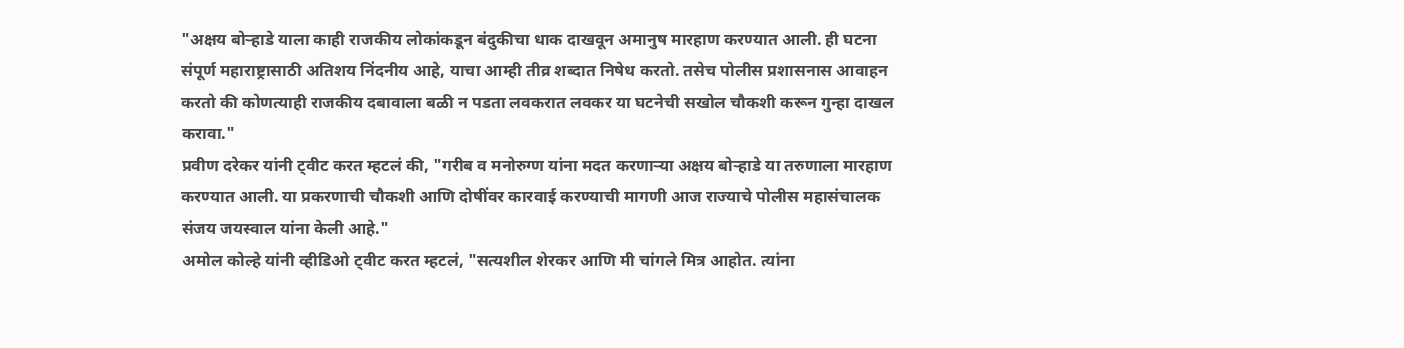"अक्षय बोऱ्हाडे याला काही राजकीय लोकांकडून बंदुकीचा धाक दाखवून अमानुष मारहाण करण्यात आली. ही घटना संपूर्ण महाराष्ट्रासाठी अतिशय निंदनीय आहे, याचा आम्ही तीव्र शब्दात निषेध करतो. तसेच पोलीस प्रशासनास आवाहन करतो की कोणत्याही राजकीय दबावाला बळी न पडता लवकरात लवकर या घटनेची सखोल चौकशी करून गुन्हा दाखल करावा."
प्रवीण दरेकर यांनी ट्वीट करत म्हटलं की, "गरीब व मनोरुग्ण यांना मदत करणाऱ्या अक्षय बोऱ्हाडे या तरुणाला मारहाण करण्यात आली. या प्रकरणाची चौकशी आणि दोषींवर कारवाई करण्याची मागणी आज राज्याचे पोलीस महासंचालक संजय जयस्वाल यांना केली आहे."
अमोल कोल्हे यांनी व्हीडिओ ट्वीट करत म्हटलं, "सत्यशील शेरकर आणि मी चांगले मित्र आहोत. त्यांना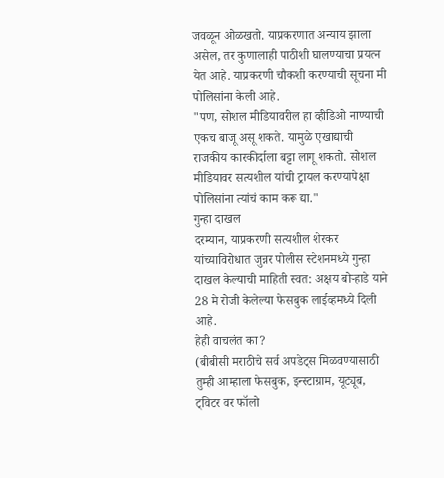जवळून ओळखतो. याप्रकरणात अन्याय झाला असेल, तर कुणालाही पाठीशी घालण्याचा प्रयत्न येत आहे. याप्रकरणी चौकशी करण्याची सूचना मी पोलिसांना केली आहे.
"पण, सोशल मीडियावरील हा व्हीडिओ नाण्याची एकच बाजू असू शकते. यामुळे एखाद्याची राजकीय कारकीर्दाला बट्टा लागू शकतो. सोशल मीडियावर सत्यशील यांची ट्रायल करण्यापेक्षा पोलिसांना त्यांचं काम करू द्या."
गुन्हा दाखल
दरम्यान, याप्रकरणी सत्यशील शेरकर यांच्याविरोधात जुन्नर पोलीस स्टेशनमध्ये गुन्हा दाखल केल्याची माहिती स्वत: अक्षय बोऱ्हाडे याने 28 मे रोजी केलेल्या फेसबुक लाईव्हमध्ये दिली आहे.
हेही वाचलंत का?
(बीबीसी मराठीचे सर्व अपडेट्स मिळवण्यासाठी तुम्ही आम्हाला फेसबुक, इन्स्टाग्राम, यूट्यूब, ट्विटर वर फॉलो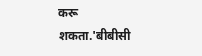करू शकता.'बीबीसी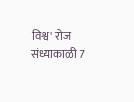विश्व' रोज संध्याकाळी 7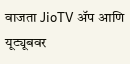वाजता JioTV ॲप आणि यूट्यूबवर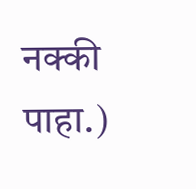नक्की पाहा.)